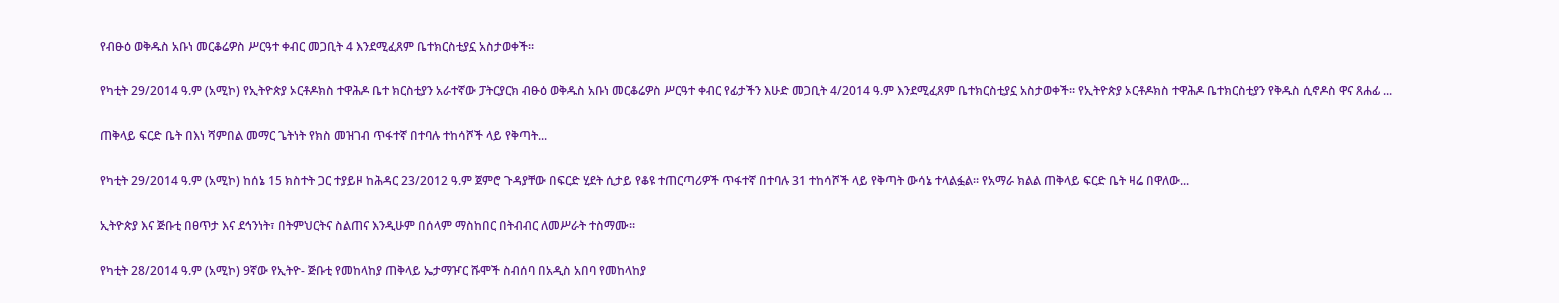የብፁዕ ወቅዱስ አቡነ መርቆሬዎስ ሥርዓተ ቀብር መጋቢት 4 እንደሚፈጸም ቤተክርስቲያኗ አስታወቀች።

የካቲት 29/2014 ዓ.ም (አሚኮ) የኢትዮጵያ ኦርቶዶክስ ተዋሕዶ ቤተ ክርስቲያን አራተኛው ፓትርያርክ ብፁዕ ወቅዱስ አቡነ መርቆሬዎስ ሥርዓተ ቀብር የፊታችን እሁድ መጋቢት 4/2014 ዓ.ም እንደሚፈጸም ቤተክርስቲያኗ አስታወቀች። የኢትዮጵያ ኦርቶዶክስ ተዋሕዶ ቤተክርስቲያን የቅዱስ ሲኖዶስ ዋና ጸሐፊ ...

ጠቅላይ ፍርድ ቤት በእነ ሻምበል መማር ጌትነት የክስ መዝገብ ጥፋተኛ በተባሉ ተከሳሾች ላይ የቅጣት...

የካቲት 29/2014 ዓ.ም (አሚኮ) ከሰኔ 15 ክስተት ጋር ተያይዞ ከሕዳር 23/2012 ዓ.ም ጀምሮ ጉዳያቸው በፍርድ ሂደት ሲታይ የቆዩ ተጠርጣሪዎች ጥፋተኛ በተባሉ 31 ተከሳሾች ላይ የቅጣት ውሳኔ ተላልፏል፡፡ የአማራ ክልል ጠቅላይ ፍርድ ቤት ዛሬ በዋለው...

ኢትዮጵያ እና ጅቡቲ በፀጥታ እና ደኅንነት፣ በትምህርትና ስልጠና እንዲሁም በሰላም ማስከበር በትብብር ለመሥራት ተስማሙ።

የካቲት 28/2014 ዓ.ም (አሚኮ) 9ኛው የኢትዮ- ጅቡቲ የመከላከያ ጠቅላይ ኤታማዦር ሹሞች ስብሰባ በአዲስ አበባ የመከላከያ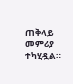ጠቅላይ መምሪያ ተካሂዷል።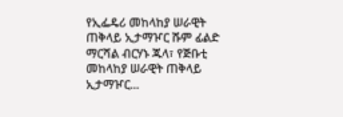የኢፌዴሪ መከላከያ ሠራዊት ጠቅላይ ኢታማዦር ሹም ፊልድ ማርሻል ብርሃኑ ጁላ፣ የጅቡቲ መከላከያ ሠራዊት ጠቅላይ ኢታማዦር...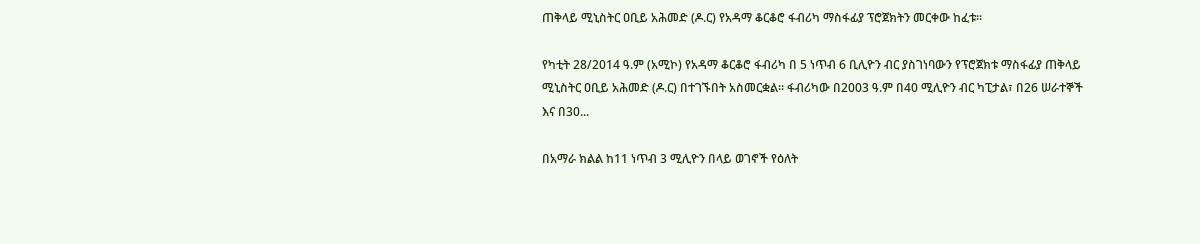ጠቅላይ ሚኒስትር ዐቢይ አሕመድ (ዶ.ር) የአዳማ ቆርቆሮ ፋብሪካ ማስፋፊያ ፕሮጀክትን መርቀው ከፈቱ።

የካቲት 28/2014 ዓ.ም (አሚኮ) የአዳማ ቆርቆሮ ፋብሪካ በ 5 ነጥብ 6 ቢሊዮን ብር ያስገነባውን የፕሮጀክቱ ማስፋፊያ ጠቅላይ ሚኒስትር ዐቢይ አሕመድ (ዶ.ር) በተገኙበት አስመርቋል። ፋብሪካው በ2003 ዓ.ም በ40 ሚሊዮን ብር ካፒታል፣ በ26 ሠራተኞች እና በ30...

በአማራ ክልል ከ11 ነጥብ 3 ሚሊዮን በላይ ወገኖች የዕለት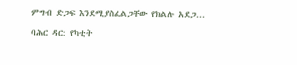ምግብ ድጋፍ እንደሚያስፈልጋቸው የክልሉ አደጋ...

ባሕር ዳር: የካቲት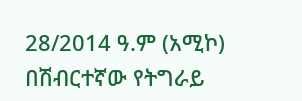28/2014 ዓ.ም (አሚኮ) በሽብርተኛው የትግራይ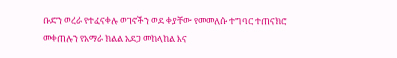ቡድን ወረራ የተፈናቀሉ ወገኖችን ወደ ቀያቸው የመመለሱ ተግባር ተጠናክሮ መቀጠሉን የአማራ ክልል አደጋ መከላከል እና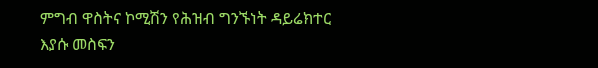ምግብ ዋስትና ኮሚሽን የሕዝብ ግንኙነት ዳይሬክተር እያሱ መስፍን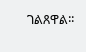ገልጸዋል፡፡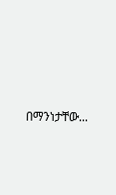በማንነታቸው...